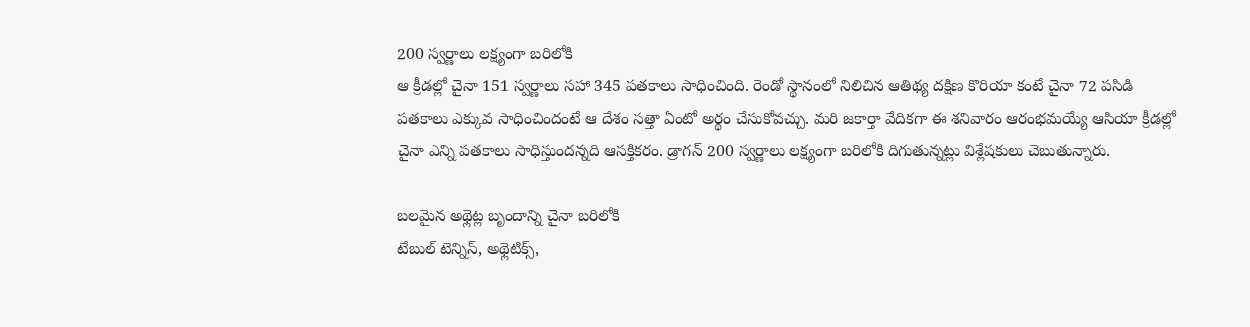200 స్వర్ణాలు లక్ష్యంగా బరిలోకి
ఆ క్రీడల్లో చైనా 151 స్వర్ణాలు సహా 345 పతకాలు సాధించింది. రెండో స్థానంలో నిలిచిన ఆతిథ్య దక్షిణ కొరియా కంటే చైనా 72 పసిడి పతకాలు ఎక్కువ సాధించిందంటే ఆ దేశం సత్తా ఏంటో అర్థం చేసుకోవచ్చు. మరి జకార్తా వేదికగా ఈ శనివారం ఆరంభమయ్యే ఆసియా క్రీడల్లో చైనా ఎన్ని పతకాలు సాధిస్తుందన్నది ఆసక్తికరం. డ్రాగన్ 200 స్వర్ణాలు లక్ష్యంగా బరిలోకి దిగుతున్నట్లు విశ్లేషకులు చెబుతున్నారు.

బలమైన అథ్లెట్ల బృందాన్ని చైనా బరిలోకి
టేబుల్ టెన్నిస్, అథ్లెటిక్స్,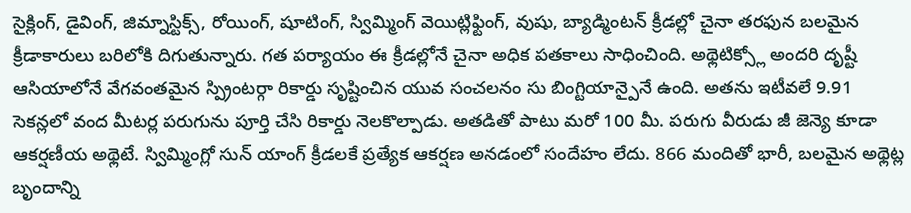సైక్లింగ్, డైవింగ్, జిమ్నాస్టిక్స్, రోయింగ్, షూటింగ్, స్విమ్మింగ్ వెయిట్లిఫ్టింగ్, వుషు, బ్యాడ్మింటన్ క్రీడల్లో చైనా తరఫున బలమైన క్రీడాకారులు బరిలోకి దిగుతున్నారు. గత పర్యాయం ఈ క్రీడల్లోనే చైనా అధిక పతకాలు సాధించింది. అథ్లెటిక్స్లో అందరి దృష్టీ ఆసియాలోనే వేగవంతమైన స్ప్రింటర్గా రికార్డు సృష్టించిన యువ సంచలనం సు బింగ్టియాన్పైనే ఉంది. అతను ఇటీవలే 9.91 సెకన్లలో వంద మీటర్ల పరుగును పూర్తి చేసి రికార్డు నెలకొల్పాడు. అతడితో పాటు మరో 100 మీ. పరుగు వీరుడు జీ జెన్యె కూడా ఆకర్షణీయ అథ్లెటే. స్విమ్మింగ్లో సున్ యాంగ్ క్రీడలకే ప్రత్యేక ఆకర్షణ అనడంలో సందేహం లేదు. 866 మందితో భారీ, బలమైన అథ్లెట్ల బృందాన్ని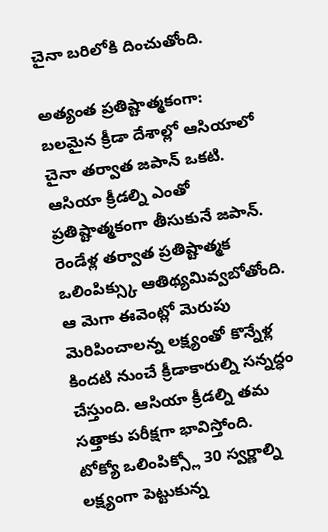చైనా బరిలోకి దించుతోంది.

అత్యంత ప్రతిష్టాత్మకంగా:
బలమైన క్రీడా దేశాల్లో ఆసియాలో చైనా తర్వాత జపాన్ ఒకటి. ఆసియా క్రీడల్ని ఎంతో ప్రతిష్టాత్మకంగా తీసుకునే జపాన్. రెండేళ్ల తర్వాత ప్రతిష్టాత్మక ఒలింపిక్స్కు ఆతిథ్యమివ్వబోతోంది. ఆ మెగా ఈవెంట్లో మెరుపు మెరిపించాలన్న లక్ష్యంతో కొన్నేళ్ల కిందటి నుంచే క్రీడాకారుల్ని సన్నద్ధం చేస్తుంది. ఆసియా క్రీడల్ని తమ సత్తాకు పరీక్షగా భావిస్తోంది.
టోక్యో ఒలింపిక్స్లో 30 స్వర్ణాల్ని లక్ష్యంగా పెట్టుకున్న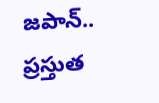జపాన్.. ప్రస్తుత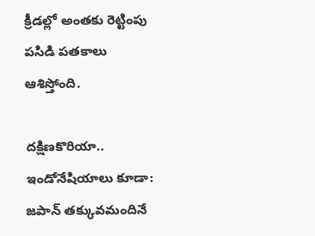క్రీడల్లో అంతకు రెట్టింపు పసిడి పతకాలు ఆశిస్తోంది.

దక్షిణకొరియా.. ఇండోనేషియాలు కూడా:
జపాన్ తక్కువమందినే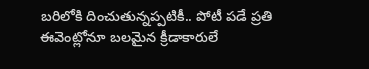బరిలోకి దించుతున్నప్పటికీ.. పోటీ పడే ప్రతి ఈవెంట్లోనూ బలమైన క్రీడాకారులే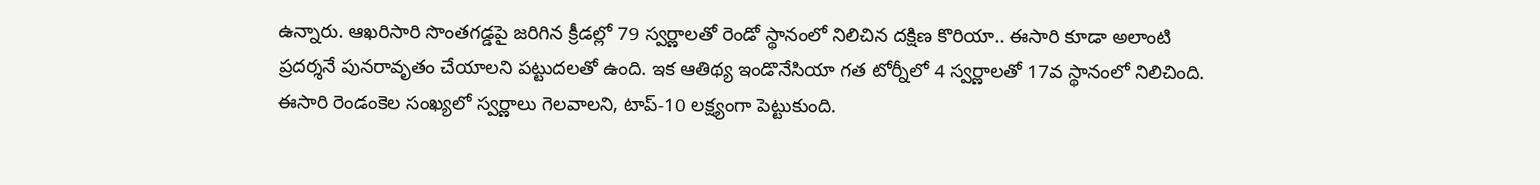ఉన్నారు. ఆఖరిసారి సొంతగడ్డపై జరిగిన క్రీడల్లో 79 స్వర్ణాలతో రెండో స్థానంలో నిలిచిన దక్షిణ కొరియా.. ఈసారి కూడా అలాంటి ప్రదర్శనే పునరావృతం చేయాలని పట్టుదలతో ఉంది. ఇక ఆతిథ్య ఇండొనేసియా గత టోర్నీలో 4 స్వర్ణాలతో 17వ స్థానంలో నిలిచింది. ఈసారి రెండంకెల సంఖ్యలో స్వర్ణాలు గెలవాలని, టాప్-10 లక్ష్యంగా పెట్టుకుంది.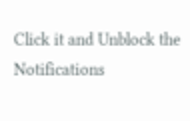Click it and Unblock the Notifications